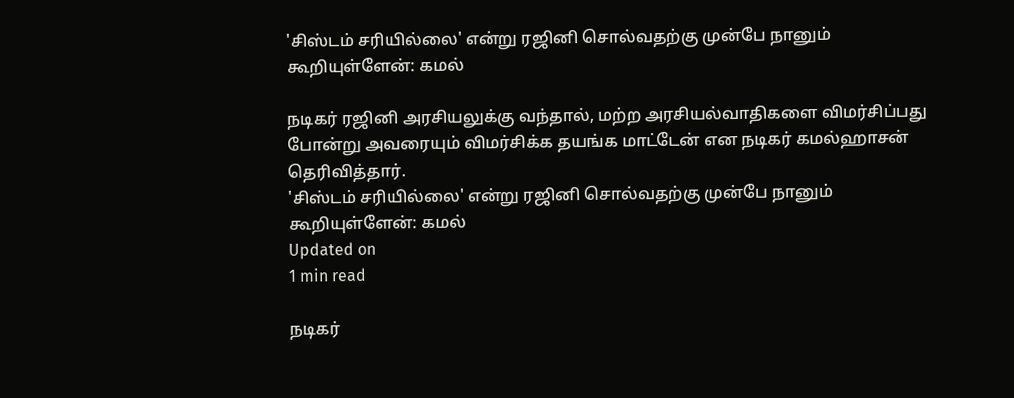'சிஸ்டம் சரியில்லை' என்று ரஜினி சொல்வதற்கு முன்பே நானும் கூறியுள்ளேன்: கமல்

நடிகர் ரஜினி அரசியலுக்கு வந்தால், மற்ற அரசியல்வாதிகளை விமர்சிப்பது போன்று அவரையும் விமர்சிக்க தயங்க மாட்டேன் என நடிகர் கமல்ஹாசன் தெரிவித்தார்.
'சிஸ்டம் சரியில்லை' என்று ரஜினி சொல்வதற்கு முன்பே நானும் கூறியுள்ளேன்: கமல்
Updated on
1 min read

நடிகர்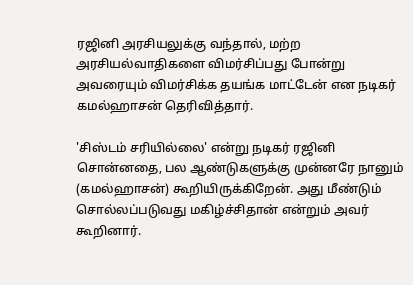ரஜினி அரசியலுக்கு வந்தால், மற்ற அரசியல்வாதிகளை விமர்சிப்பது போன்று அவரையும் விமர்சிக்க தயங்க மாட்டேன் என நடிகர் கமல்ஹாசன் தெரிவித்தார்.

'சிஸ்டம் சரியில்லை' என்று நடிகர் ரஜினி சொன்னதை, பல ஆண்டுகளுக்கு முன்னரே நானும் (கமல்ஹாசன்) கூறியிருக்கிறேன். அது மீண்டும் சொல்லப்படுவது மகிழ்ச்சிதான் என்றும் அவர் கூறினார்.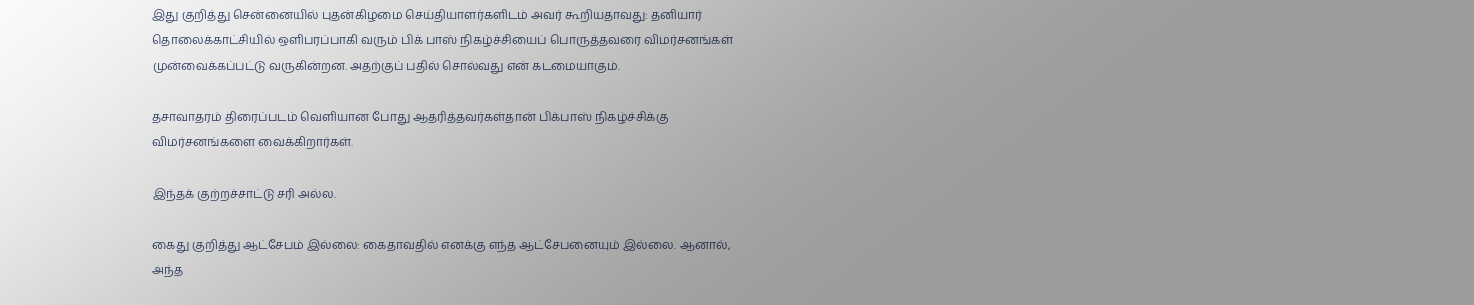இது குறித்து சென்னையில் புதன்கிழமை செய்தியாளர்களிடம் அவர் கூறியதாவது: தனியார் தொலைக்காட்சியில் ஒளிபரப்பாகி வரும் பிக் பாஸ் நிகழ்ச்சியைப் பொருத்தவரை விமர்சனங்கள் முன்வைக்கப்பட்டு வருகின்றன. அதற்குப் பதில் சொல்வது என் கடமையாகும்.

தசாவாதரம் திரைப்படம் வெளியான போது ஆதரித்தவர்கள்தான் பிக்பாஸ் நிகழ்ச்சிக்கு விமர்சனங்களை வைக்கிறார்கள்.

இந்தக் குற்றச்சாட்டு சரி அல்ல.

கைது குறித்து ஆட்சேபம் இல்லை: கைதாவதில் எனக்கு எந்த ஆட்சேபனையும் இல்லை. ஆனால், அந்த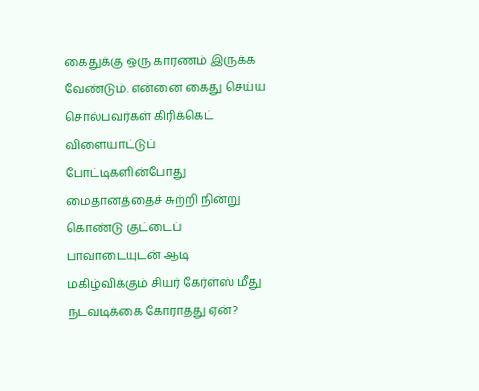கைதுக்கு ஒரு காரணம் இருக்க வேண்டும். என்னை கைது செய்ய சொல்பவர்கள் கிரிக்கெட் விளையாட்டுப் போட்டிகளின்போது மைதானத்தைச் சுற்றி நின்று கொண்டு குட்டைப் பாவாடையுடன் ஆடி மகிழ்விக்கும் சியர் கேர்ள்ஸ் மீது நடவடிக்கை கோராதது ஏன்?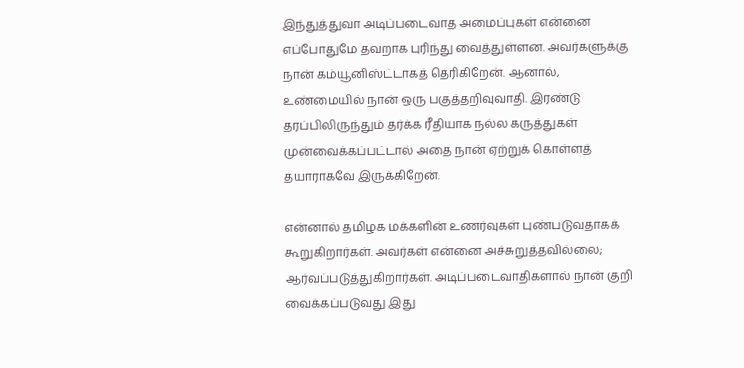இந்துத்துவா அடிப்படைவாத அமைப்புகள் என்னை எப்போதுமே தவறாக புரிந்து வைத்துள்ளன. அவர்களுக்கு நான் கம்யூனிஸ்ட்டாகத் தெரிகிறேன். ஆனால், உண்மையில் நான் ஒரு பகுத்தறிவுவாதி. இரண்டு தரப்பிலிருந்தும் தர்க்க ரீதியாக நல்ல கருத்துகள் முன்வைக்கப்பட்டால் அதை நான் ஏற்றுக் கொள்ளத் தயாராகவே இருக்கிறேன்.

என்னால் தமிழக மக்களின் உணர்வுகள் புண்படுவதாகக் கூறுகிறார்கள். அவர்கள் என்னை அச்சுறுத்தவில்லை; ஆர்வப்படுத்துகிறார்கள். அடிப்படைவாதிகளால் நான் குறி வைக்கப்படுவது இது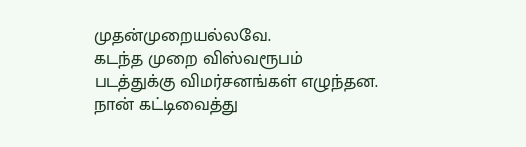முதன்முறையல்லவே.
கடந்த முறை விஸ்வரூபம் படத்துக்கு விமர்சனங்கள் எழுந்தன. நான் கட்டிவைத்து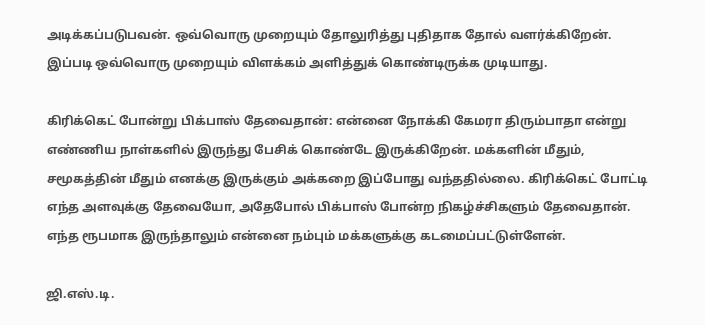அடிக்கப்படுபவன். ஒவ்வொரு முறையும் தோலுரித்து புதிதாக தோல் வளர்க்கிறேன். இப்படி ஒவ்வொரு முறையும் விளக்கம் அளித்துக் கொண்டிருக்க முடியாது.

கிரிக்கெட் போன்று பிக்பாஸ் தேவைதான்: என்னை நோக்கி கேமரா திரும்பாதா என்று எண்ணிய நாள்களில் இருந்து பேசிக் கொண்டே இருக்கிறேன். மக்களின் மீதும், சமூகத்தின் மீதும் எனக்கு இருக்கும் அக்கறை இப்போது வந்ததில்லை. கிரிக்கெட் போட்டி எந்த அளவுக்கு தேவையோ, அதேபோல் பிக்பாஸ் போன்ற நிகழ்ச்சிகளும் தேவைதான். எந்த ரூபமாக இருந்தாலும் என்னை நம்பும் மக்களுக்கு கடமைப்பட்டுள்ளேன்.

ஜி.எஸ்.டி.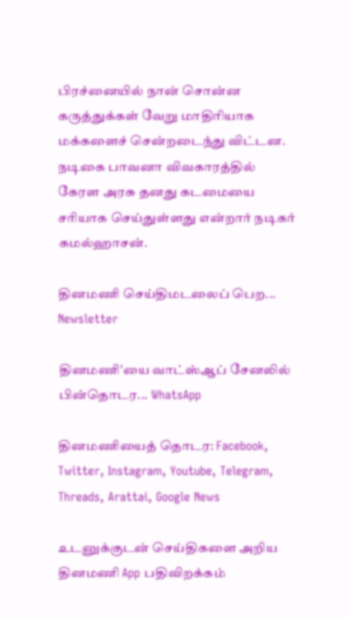பிரச்னையில் நான் சொன்ன கருத்துக்கள் வேறு மாதிரியாக மக்களைச் சென்றடைந்து விட்டன. நடிகை பாவனா விவகாரத்தில் கேரள அரசு தனது கடமையை சரியாக செய்துள்ளது என்றார் நடிகர் கமல்ஹாசன்.

தினமணி செய்திமடலைப் பெற... Newsletter

தினமணி'யை வாட்ஸ்ஆப் சேனலில் பின்தொடர... WhatsApp

தினமணியைத் தொடர: Facebook, Twitter, Instagram, Youtube, Telegram, Threads, Arattai, Google News

உடனுக்குடன் செய்திகளை அறிய தினமணி App பதிவிறக்கம்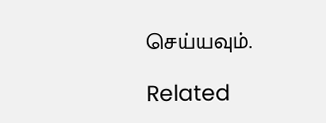செய்யவும்.

Related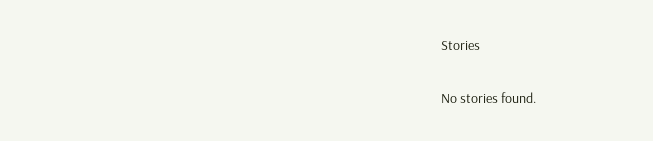Stories

No stories found.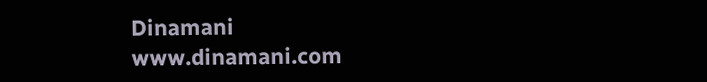Dinamani
www.dinamani.com